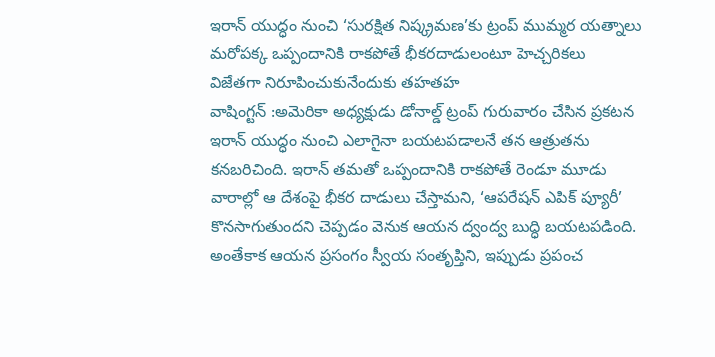ఇరాన్ యుద్ధం నుంచి ‘సురక్షిత నిష్క్రమణ’కు ట్రంప్ ముమ్మర యత్నాలు
మరోపక్క ఒప్పందానికి రాకపోతే భీకరదాడులంటూ హెచ్చరికలు
విజేతగా నిరూపించుకునేందుకు తహతహ
వాషింగ్టన్ :అమెరికా అధ్యక్షుడు డోనాల్డ్ ట్రంప్ గురువారం చేసిన ప్రకటన ఇరాన్ యుద్ధం నుంచి ఎలాగైనా బయటపడాలనే తన ఆత్రుతను కనబరిచింది. ఇరాన్ తమతో ఒప్పందానికి రాకపోతే రెండూ మూడు వారాల్లో ఆ దేశంపై భీకర దాడులు చేస్తామని, ‘ఆపరేషన్ ఎపిక్ ప్యూరీ’ కొనసాగుతుందని చెప్పడం వెనుక ఆయన ద్వంద్వ బుద్ధి బయటపడింది. అంతేకాక ఆయన ప్రసంగం స్వీయ సంతృప్తిని, ఇప్పుడు ప్రపంచ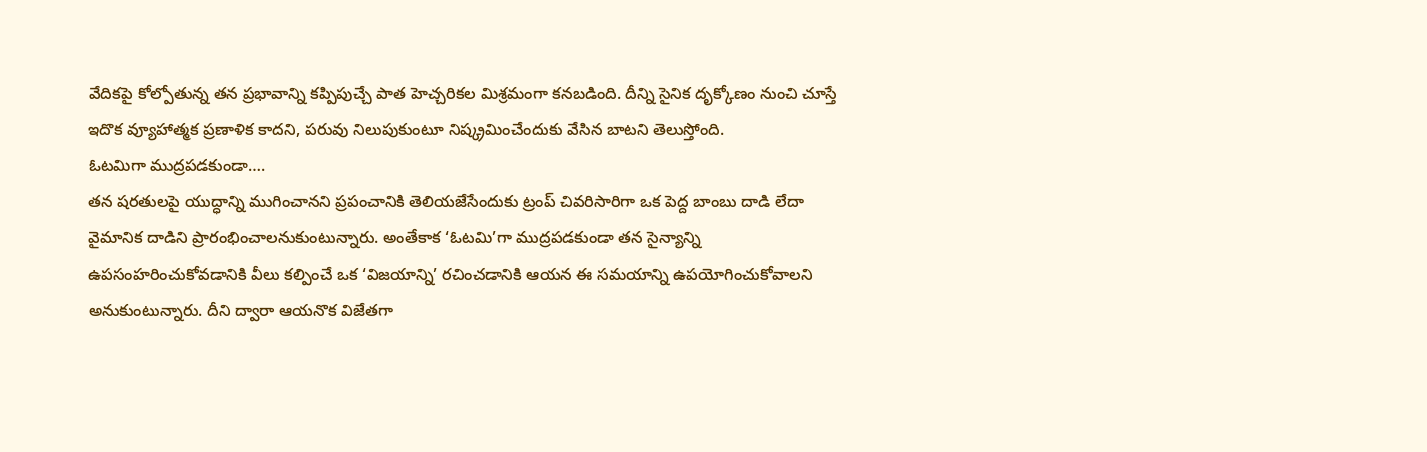వేదికపై కోల్పోతున్న తన ప్రభావాన్ని కప్పిపుచ్చే పాత హెచ్చరికల మిశ్రమంగా కనబడింది. దీన్ని సైనిక దృక్కోణం నుంచి చూస్తే ఇదొక వ్యూహాత్మక ప్రణాళిక కాదని, పరువు నిలుపుకుంటూ నిష్క్రమించేందుకు వేసిన బాటని తెలుస్తోంది.
ఓటమిగా ముద్రపడకుండా….
తన షరతులపై యుద్ధాన్ని ముగించానని ప్రపంచానికి తెలియజేసేందుకు ట్రంప్ చివరిసారిగా ఒక పెద్ద బాంబు దాడి లేదా వైమానిక దాడిని ప్రారంభించాలనుకుంటున్నారు. అంతేకాక ‘ఓటమి’గా ముద్రపడకుండా తన సైన్యాన్ని ఉపసంహరించుకోవడానికి వీలు కల్పించే ఒక ‘విజయాన్ని’ రచించడానికి ఆయన ఈ సమయాన్ని ఉపయోగించుకోవాలని అనుకుంటున్నారు. దీని ద్వారా ఆయనొక విజేతగా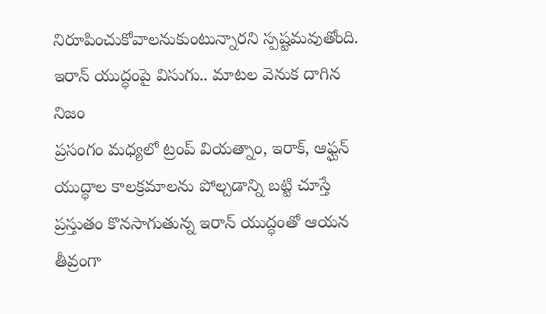నిరూపించుకోవాలనుకుంటున్నారని స్పష్టమవుతోంది.
ఇరాన్ యుద్ధంపై విసుగు.. మాటల వెనుక దాగిన నిజం
ప్రసంగం మధ్యలో ట్రంప్ వియత్నాం, ఇరాక్, ఆఫ్ఘన్ యుద్ధాల కాలక్రమాలను పోల్చడాన్ని బట్టి చూస్తే ప్రస్తుతం కొనసాగుతున్న ఇరాన్ యుద్ధంతో ఆయన తీవ్రంగా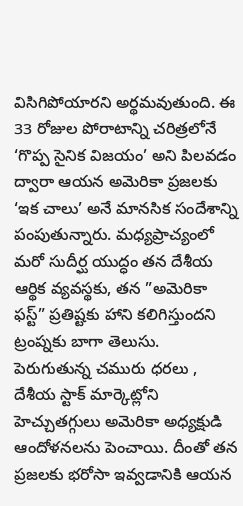విసిగిపోయారని అర్థమవుతుంది. ఈ 33 రోజుల పోరాటాన్ని చరిత్రలోనే ‘గొప్ప సైనిక విజయం’ అని పిలవడం ద్వారా ఆయన అమెరికా ప్రజలకు ‘ఇక చాలు’ అనే మానసిక సందేశాన్ని పంపుతున్నారు. మధ్యప్రాచ్యంలో మరో సుదీర్ఘ యుద్ధం తన దేశీయ ఆర్థిక వ్యవస్థకు, తన ”అమెరికా ఫస్ట్” ప్రతిష్టకు హాని కలిగిస్తుందని ట్రంప్నకు బాగా తెలుసు. పెరుగుతున్న చమురు ధరలు , దేశీయ స్టాక్ మార్కెట్లోని హెచ్చుతగ్గులు అమెరికా అధ్యక్షుడి ఆందోళనలను పెంచాయి. దీంతో తన ప్రజలకు భరోసా ఇవ్వడానికి ఆయన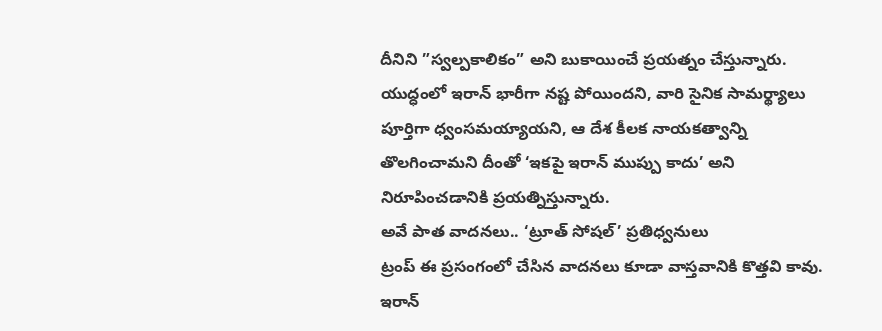దీనిని ”స్వల్పకాలికం” అని బుకాయించే ప్రయత్నం చేస్తున్నారు. యుద్ధంలో ఇరాన్ భారీగా నష్ట పోయిందని, వారి సైనిక సామర్థ్యాలు పూర్తిగా ధ్వంసమయ్యాయని, ఆ దేశ కీలక నాయకత్వాన్ని తొలగించామని దీంతో ‘ఇకపై ఇరాన్ ముప్పు కాదు’ అని నిరూపించడానికి ప్రయత్నిస్తున్నారు.
అవే పాత వాదనలు.. ‘ట్రూత్ సోషల్’ ప్రతిధ్వనులు
ట్రంప్ ఈ ప్రసంగంలో చేసిన వాదనలు కూడా వాస్తవానికి కొత్తవి కావు. ఇరాన్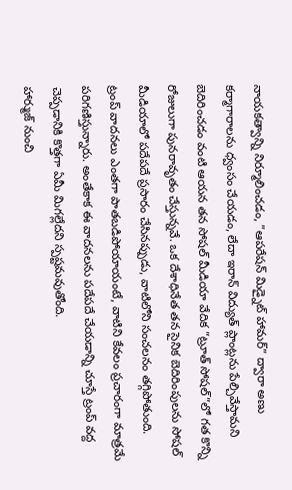నాయకత్వాన్ని నిర్మూలించడం, ”ఆపరేషన్ మిడ్నైట్ హామర్” ద్వారా అణు కర్మాగారాలను ధ్వంసం చేయడం, లేదా ఇరాన్ విద్యుత్ ప్లాంట్లను పేల్చివేస్తామని బెదిరించడం వంటి ఆయన తన సోషల్ మీడియా వేదిక ”ట్రూత్ సోషల్”లో గత కొన్ని రోజులుగా పునరావృతం చేస్తున్నవే. ఒక దేశాధినేత తన సైనిక బెదిరింపులను సోషల్ మీడియాలో పదేపదే ప్రసారం చేసినప్పుడు, వాటిలోని సంచలనం తగ్గిపోతుంది. ట్రంప్ వాదనలు ఎంతగా పాతబడిపోయాయంటే, వాటిని కేవలం ప్రచారంగా మాత్రమే పరిగణిస్తున్నారు. అంతేకాక ఈ వాదనలను పదేపదే చేయడాన్ని చూస్తే ట్రంప్ వద్ద చెప్పడానికి కొత్తగా ఏమీ మిగల్లేదని స్పష్టమవుతోంది.
హార్ముజ్ నుంచి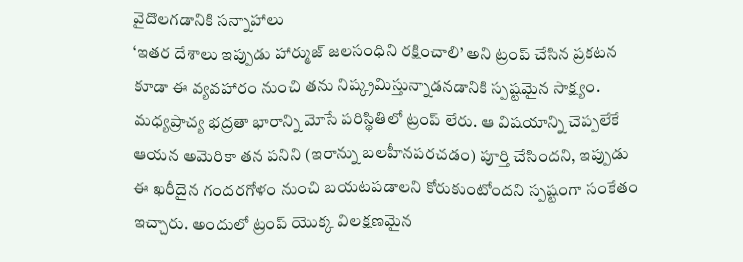వైదొలగడానికి సన్నాహాలు
‘ఇతర దేశాలు ఇప్పుడు హార్ముజ్ జలసంధిని రక్షించాలి’ అని ట్రంప్ చేసిన ప్రకటన కూడా ఈ వ్యవహారం నుంచి తను నిష్క్రమిస్తున్నాడనడానికి స్పష్టమైన సాక్ష్యం. మధ్యప్రాచ్య భద్రతా భారాన్ని మోసే పరిస్థితిలో ట్రంప్ లేరు. ఆ విషయాన్ని చెప్పలేకే ఆయన అమెరికా తన పనిని (ఇరాన్ను బలహీనపరచడం) పూర్తి చేసిందని, ఇప్పుడు ఈ ఖరీదైన గందరగోళం నుంచి బయటపడాలని కోరుకుంటోందని స్పష్టంగా సంకేతం ఇచ్చారు. అందులో ట్రంప్ యొక్క విలక్షణమైన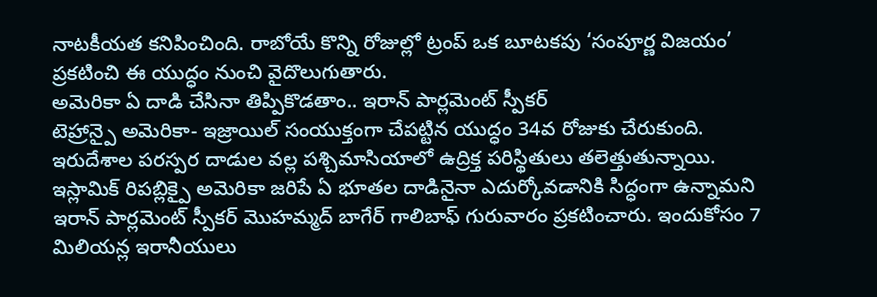నాటకీయత కనిపించింది. రాబోయే కొన్ని రోజుల్లో ట్రంప్ ఒక బూటకపు ‘సంపూర్ణ విజయం’ ప్రకటించి ఈ యుద్ధం నుంచి వైదొలుగుతారు.
అమెరికా ఏ దాడి చేసినా తిప్పికొడతాం.. ఇరాన్ పార్లమెంట్ స్పీకర్
టెహ్రాన్పై అమెరికా- ఇజ్రాయిల్ సంయుక్తంగా చేపట్టిన యుద్ధం 34వ రోజుకు చేరుకుంది. ఇరుదేశాల పరస్పర దాడుల వల్ల పశ్చిమాసియాలో ఉద్రిక్త పరిస్థితులు తలెత్తుతున్నాయి. ఇస్లామిక్ రిపబ్లిక్పై అమెరికా జరిపే ఏ భూతల దాడినైనా ఎదుర్కోవడానికి సిద్ధంగా ఉన్నామని ఇరాన్ పార్లమెంట్ స్పీకర్ మొహమ్మద్ బాగేర్ గాలిబాఫ్ గురువారం ప్రకటించారు. ఇందుకోసం 7 మిలియన్ల ఇరానీయులు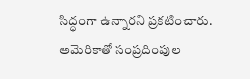సిద్ధంగా ఉన్నారని ప్రకటించారు. అమెరికాతో సంప్రదింపుల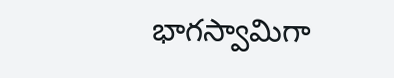భాగస్వామిగా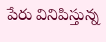పేరు వినిపిస్తున్న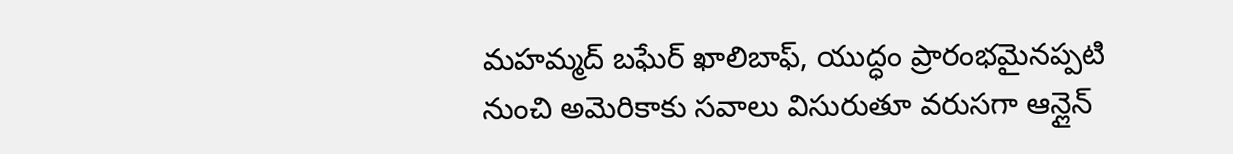మహమ్మద్ బఘేర్ ఖాలిబాఫ్, యుద్ధం ప్రారంభమైనప్పటి నుంచి అమెరికాకు సవాలు విసురుతూ వరుసగా ఆన్లైన్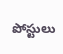పోస్టులు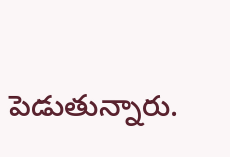పెడుతున్నారు.